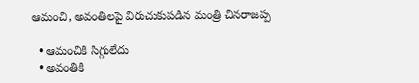ఆమంచి, అవంతిలపై విరుచుకుపడిన మంత్రి చినరాజప్ప

  • ఆమంచికి సిగ్గులేదు
  • అవంతికి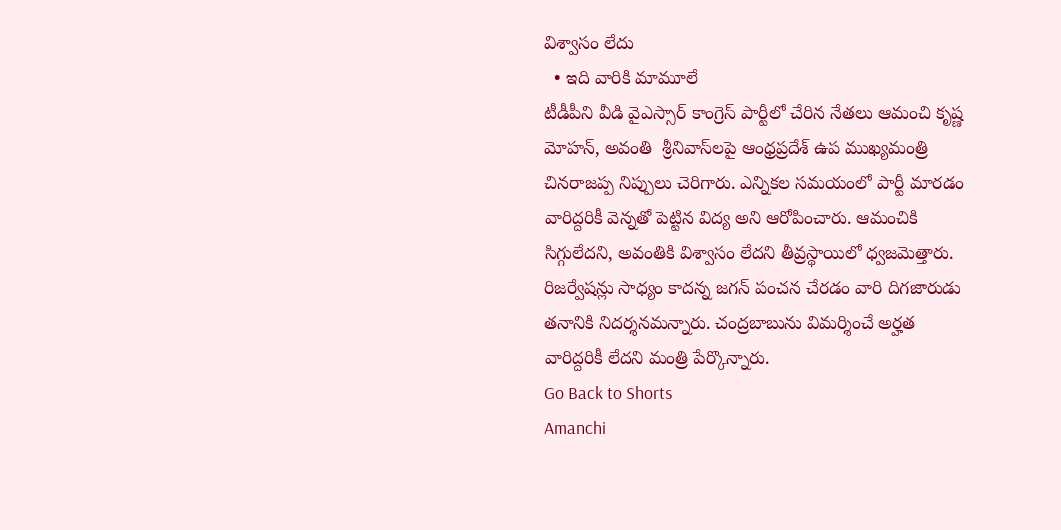విశ్వాసం లేదు
  • ఇది వారికి మామూలే
టీడీపీని వీడి వైఎస్సార్ కాంగ్రెస్ పార్టీలో చేరిన నేతలు ఆమంచి కృష్ణ మోహన్, అవంతి  శ్రీనివాస్‌లపై ఆంధ్రప్రదేశ్ ఉప ముఖ్యమంత్రి చినరాజప్ప నిప్పులు చెరిగారు. ఎన్నికల సమయంలో పార్టీ మారడం వారిద్దరికీ వెన్నతో పెట్టిన విద్య అని ఆరోపించారు. ఆమంచికి సిగ్గులేదని, అవంతికి విశ్వాసం లేదని తీవ్రస్థాయిలో ధ్వజమెత్తారు. రిజర్వేషన్లు సాధ్యం కాదన్న జగన్‌ పంచన చేరడం వారి దిగజారుడు తనానికి నిదర్శనమన్నారు. చంద్రబాబును విమర్శించే అర్హత వారిద్దరికీ లేదని మంత్రి పేర్కొన్నారు.
Go Back to Shorts
Amanchi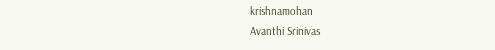krishnamohan
Avanthi Srinivas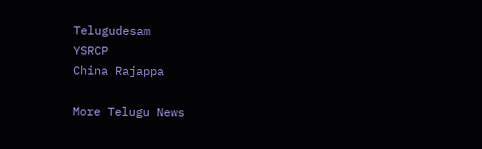Telugudesam
YSRCP
China Rajappa

More Telugu News